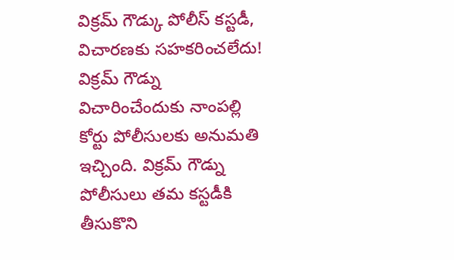విక్రమ్ గౌడ్కు పోలీస్ కస్టడీ, విచారణకు సహకరించలేదు!
విక్రమ్ గౌడ్ను విచారించేందుకు నాంపల్లి కోర్టు పోలీసులకు అనుమతి ఇచ్చింది. విక్రమ్ గౌడ్ను పోలీసులు తమ కస్టడీకి తీసుకొని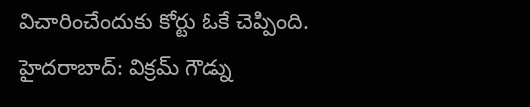విచారించేందుకు కోర్టు ఓకే చెప్పింది.
హైదరాబాద్: విక్రమ్ గౌడ్ను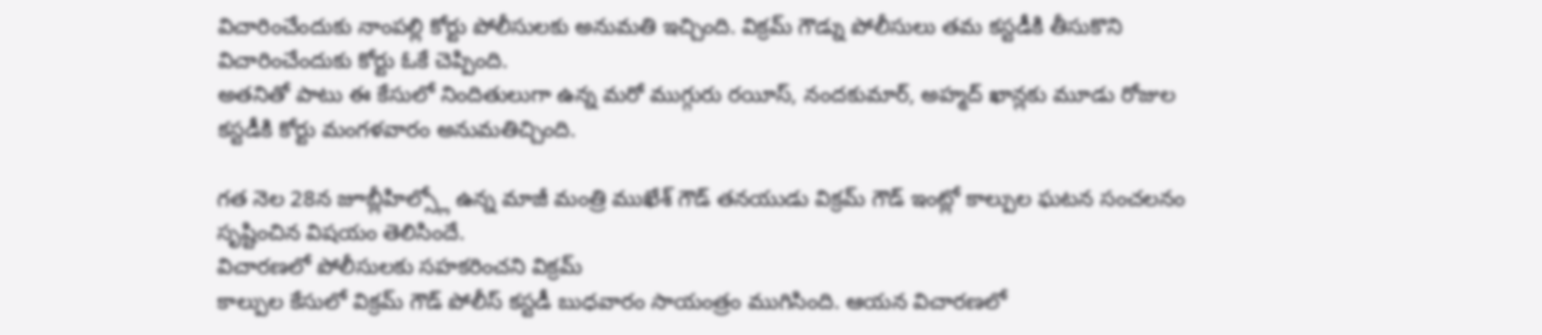విచారించేందుకు నాంపల్లి కోర్టు పోలీసులకు అనుమతి ఇచ్చింది. విక్రమ్ గౌడ్ను పోలీసులు తమ కస్టడీకి తీసుకొని విచారించేందుకు కోర్టు ఓకే చెప్పింది.
అతనితో పాటు ఈ కేసులో నిందితులుగా ఉన్న మరో ముగ్గురు రయీస్, నందకుమార్, అహ్మద్ ఖాన్లకు మూడు రోజుల కస్టడీకి కోర్టు మంగళవారం అనుమతిచ్చింది.

గత నెల 28న జూబ్లీహిల్స్లో ఉన్న మాజీ మంత్రి ముఖేశ్ గౌడ్ తనయుడు విక్రమ్ గౌడ్ ఇంట్లో కాల్పుల ఘటన సంచలనం సృష్టించిన విషయం తెలిసిందే.
విచారణలో పోలీసులకు సహకరించని విక్రమ్
కాల్పుల కేసులో విక్రమ్ గౌడ్ పోలీస్ కస్టడీ బుధవారం సాయంత్రం ముగిసింది. ఆయన విచారణలో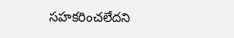సహకరించలేదని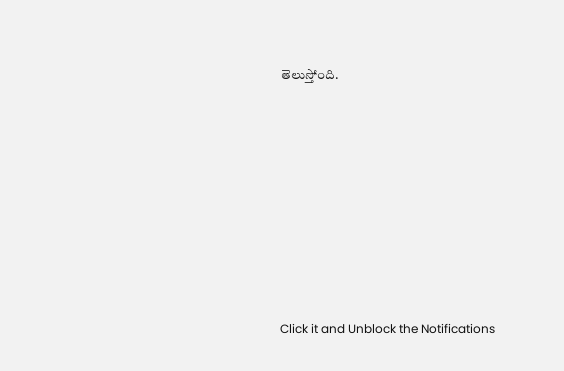తెలుస్తోంది.












Click it and Unblock the Notifications